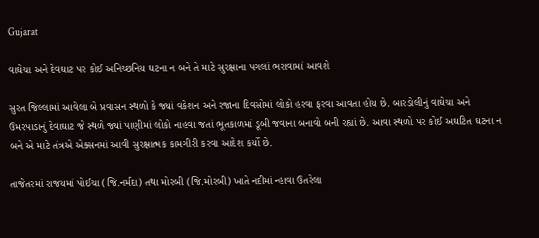Gujarat

વાઘેચા અને દેવઘાટ પર કોઈ અનિચ્છનિય ઘટના ન બને તે માટે સુરક્ષાના પગલાં ભરાવામાં આવશે

સુરત જિલ્લામાં આવેલા બે પ્રવાસન સ્થળો કે જ્યાં વકેશન અને રજાના દિવસોમાં લોકો હરવા ફરવા આવતા હોય છે. બારડોલીનું વાઘેચા અને ઉમરપાડાનું દેવાઘાટ જે સ્થળે જ્યાં પાણીમાં લોકો નાહવા જતાં ભૂતકાળમાં ડૂબી જવાના બનાવો બની રહ્યાં છે. આવા સ્થળો પર કોઈ અઘટિત ઘટના ન બને એ માટે તંત્રએ એક્સનમાં આવી સુરક્ષાત્મક કામગીરી કરવા આદેશ કર્યો છે.

તાજેતરમાં રાજયમાં પોઈચા (જિ.નર્મદા) તથા મોરબી (જિ.મોરબી) ખાતે નદીમાં ન્હાવા ઉતરેલા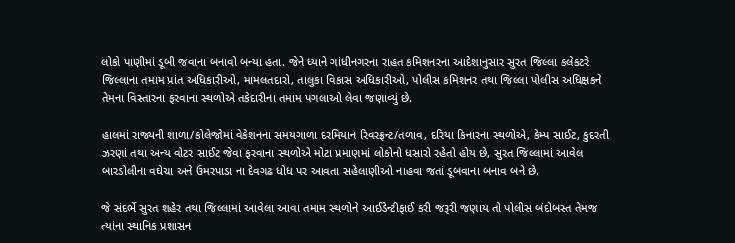લોકો પાણીમાં ડૂબી જવાના બનાવો બન્યા હતા. જેને ધ્યાને ગાંધીનગરના રાહત કમિશનરના આદેશાનુસાર સુરત જિલ્લા કલેકટરે જિલ્લાના તમામ પ્રાંત અધિકારીઓ, મામલતદારો, તાલુકા વિકાસ અધિકારીઓ, પોલીસ કમિશનર તથા જિલ્લા પોલીસ અધિક્ષકને તેમના વિસ્તારના ફરવાના સ્થળોએ તકેદારીના તમામ પગલાઓ લેવા જણાવ્યું છે.

હાલમાં રાજ્યની શાળા/કોલેજોમાં વેકેશનના સમયગાળા દરમિયાન રિવરફ્રન્ટ/તળાવ, દરિયા કિનારના સ્થળોએ, કેમ્પ સાઈટ, કુદરતી ઝરણાં તથા અન્ય વોટર સાઈટ જેવા ફરવાના સ્થળોએ મોટા પ્રમાણમાં લોકોનો ધસારો રહેતો હોય છે, સુરત જિલ્લામાં આવેલ બારડોલીના વઘેચા અને ઉમરપાડા ના દેવગઢ ધોધ પર આવતા સહેલાણીઓ નાહવા જતાં ડૂબવાના બનાવ બને છે.

જે સંદર્ભે સુરત શહેર તથા જિલ્લામાં આવેલા આવા તમામ સ્થળોને આઈડેન્ટીફાઈ કરી જરૂરી જણાય તો પોલીસ બંદોબસ્ત તેમજ ત્યાંના સ્થાનિક પ્રશાસન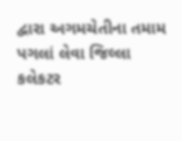દ્વારા અગમચેતીના તમામ પગલાં લેવા જિલ્લા કલેકટર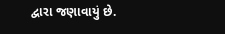દ્વારા જણાવાયું છે.